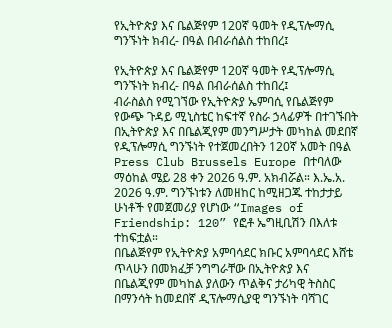የኢትዮጵያ እና ቤልጅየም 120ኛ ዓመት የዲፕሎማሲ ግንኙነት ክብረ- በዓል በብራሰልስ ተከበረ፤

የኢትዮጵያ እና ቤልጅየም 120ኛ ዓመት የዲፕሎማሲ ግንኙነት ክብረ- በዓል በብራሰልስ ተከበረ፤
ብራስልስ የሚገኘው የኢትዮጵያ ኤምባሲ የቤልጅየም የውጭ ጉዳይ ሚኒስቴር ከፍተኛ የስራ ኃላፊዎች በተገኙበት በኢትዮጵያ እና በቤልጂየም መንግሥታት መካከል መደበኛ የዲፕሎማሲ ግንኙነት የተጀመረበትን 120ኛ አመት በዓል Press Club Brussels Europe በተባለው ማዕከል ሜይ 28 ቀን 2026 ዓ.ም. አክብሯል። እ.ኤ.አ. 2026 ዓ.ም. ግንኙነቱን ለመዘከር ከሚዘጋጁ ተከታታይ ሁነቶች የመጀመሪያ የሆነው “Images of Friendship: 120” የፎቶ ኤግዚቢሽን በእለቱ ተከፍቷል።
በቤልጅየም የኢትዮጵያ አምባሳደር ክቡር አምባሳደር እሸቴ ጥላሁን በመክፈቻ ንግግራቸው በኢትዮጵያ እና በቤልጂየም መካከል ያለውን ጥልቅና ታሪካዊ ትስስር በማንሳት ከመደበኛ ዲፕሎማሲያዊ ግንኙነት ባሻገር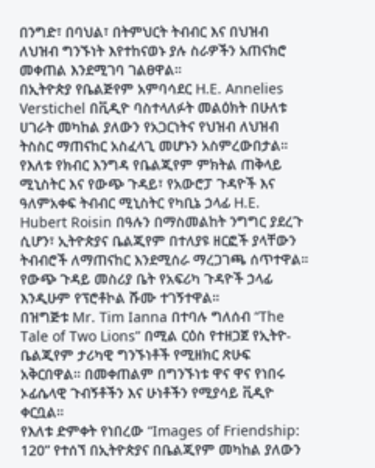በንግድ፣ በባህል፣ በትምህርት ትብብር እና በህዝብ ለህዝብ ግንኙነት እየተከናወኑ ያሉ ስራዎችን አጠናክሮ መቀጠል እንደሚገባ ገልፀዋል።
በኢትዮጵያ የቤልጅየም አምባሳደር H.E. Annelies Verstichel በቪዲዮ ባስተላለፉት መልዕክት በሁለቱ ሀገራት መካከል ያለውን የአጋርነትና የህዝብ ለህዝብ ትስስር ማጠናከር አስፈላጊ መሆኑን አስምረውበታል።
የእለቱ የክብር እንግዳ የቤልጂየም ምክትል ጠቅላይ ሚኒስትር እና የውጭ ጉዳይ፣ የአውሮፓ ጉዳዮች እና ዓለምአቀፍ ትብብር ሚኒስትር የካቢኔ ኃላፊ H.E. Hubert Roisin በዓሉን በማስመልከት ንግግር ያደረጉ ሲሆን፣ ኢትዮጵያና ቤልጂየም በተለያዩ ዘርፎች ያላቸውን ትብብሮች ለማጠናከር እንደሚሰራ ማረጋገጫ ሰጥተዋል። የውጭ ጉዳይ መስሪያ ቤት የአፍሪካ ጉዳዮች ኃላፊ እንዲሁም የፕሮቶኮል ሹሙ ተገኝተዋል።
በዝግጅቱ Mr. Tim Ianna በተባሉ ግለሰብ “The Tale of Two Lions” በሚል ርዕስ የተዘጋጀ የኢትዮ-ቤልጂየም ታሪካዊ ግንኙነቶች የሚዘክር ጽሁፍ አቅርበዋል። በመቀጠልም በግንኙነቱ ዋና ዋና የነበሩ ኦፊሴላዊ ጉብኝቶችን እና ሁነቶችን የሚያሳይ ቪዲዮ ቀርቧል።
የእለቱ ድምቀት የነበረው “Images of Friendship: 120” የተሰኘ በኢትዮጵያና በቤልጂየም መካከል ያለውን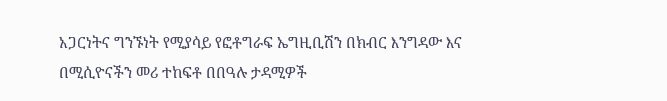አጋርነትና ግንኙነት የሚያሳይ የፎቶግራፍ ኤግዚቢሽን በክብር እንግዳው እና በሚሲዮናችን መሪ ተከፍቶ በበዓሉ ታዳሚዎች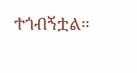ተጎብኝቷል።